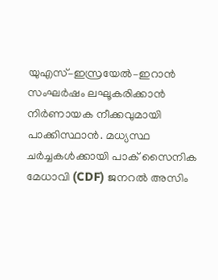യുഎസ്–ഇസ്രയേൽ–ഇറാൻ സംഘർഷം ലഘൂകരിക്കാൻ നിർണായക നീക്കവുമായി പാക്കിസ്ഥാൻ. മധ്യസ്ഥ ചർച്ചകൾക്കായി പാക് സൈനിക മേധാവി (CDF) ജനറൽ അസിം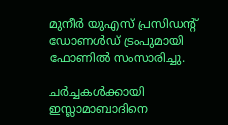മുനീർ യുഎസ് പ്രസിഡന്റ് ഡോണൾഡ് ട്രംപുമായി ഫോണിൽ സംസാരിച്ചു.

ചർച്ചകൾക്കായി ഇസ്ലാമാബാദിനെ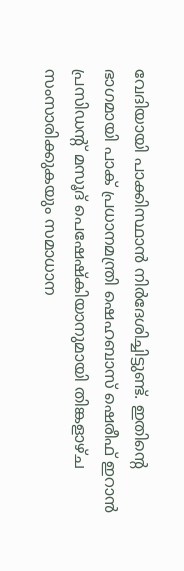വേദിയായി പാക്കിസ്ഥാൻ നിർദേശിച്ചിട്ടുണ്ട്. ഇതിന്റെ ഭാഗമായി പാക് പ്രധാനമന്ത്രി ഷെഹബാസ് ഷെരീഫ് ഇറാൻ പ്രസിഡന്റ് മസൂദ് പെഷേഷ്കിയാനുമായി തിങ്കളാഴ്ച സംസാരിക്കുകയും സമാധാന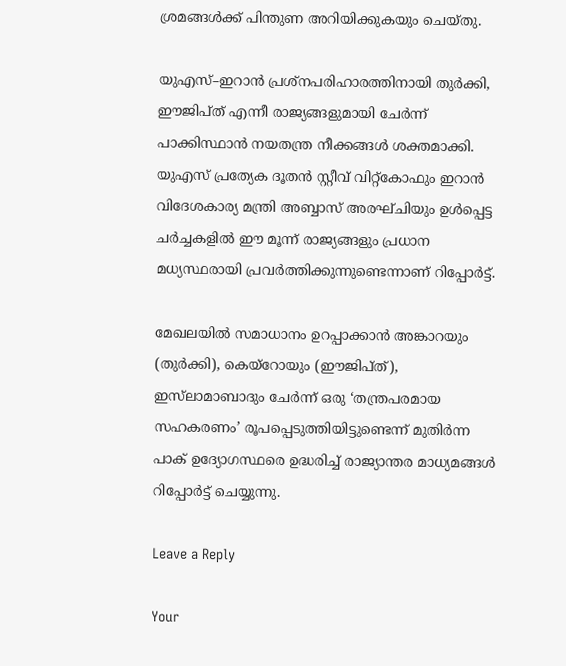ശ്രമങ്ങൾക്ക് പിന്തുണ അറിയിക്കുകയും ചെയ്തു.

യുഎസ്–ഇറാൻ പ്രശ്നപരിഹാരത്തിനായി തുർക്കി, ഈജിപ്ത് എന്നീ രാജ്യങ്ങളുമായി ചേർന്ന് പാക്കിസ്ഥാൻ നയതന്ത്ര നീക്കങ്ങൾ ശക്തമാക്കി. യുഎസ് പ്രത്യേക ദൂതൻ സ്റ്റീവ് വിറ്റ്കോഫും ഇറാൻ വിദേശകാര്യ മന്ത്രി അബ്ബാസ് അരഘ്ചിയും ഉൾപ്പെട്ട ചർച്ചകളിൽ ഈ മൂന്ന് രാജ്യങ്ങളും പ്രധാന മധ്യസ്ഥരായി പ്രവർത്തിക്കുന്നുണ്ടെന്നാണ് റിപ്പോർട്ട്.

മേഖലയിൽ സമാധാനം ഉറപ്പാക്കാൻ അങ്കാറയും (തുർക്കി), കെയ്‌റോയും (ഈജിപ്ത്), ഇസ്‌ലാമാബാദും ചേർന്ന് ഒരു ‘തന്ത്രപരമായ സഹകരണം’ രൂപപ്പെടുത്തിയിട്ടുണ്ടെന്ന് മുതിർന്ന പാക് ഉദ്യോഗസ്ഥരെ ഉദ്ധരിച്ച് രാജ്യാന്തര മാധ്യമങ്ങൾ റിപ്പോർട്ട് ചെയ്യുന്നു.

Leave a Reply

Your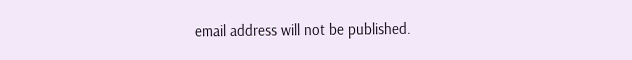email address will not be published.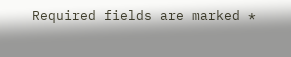Required fields are marked *